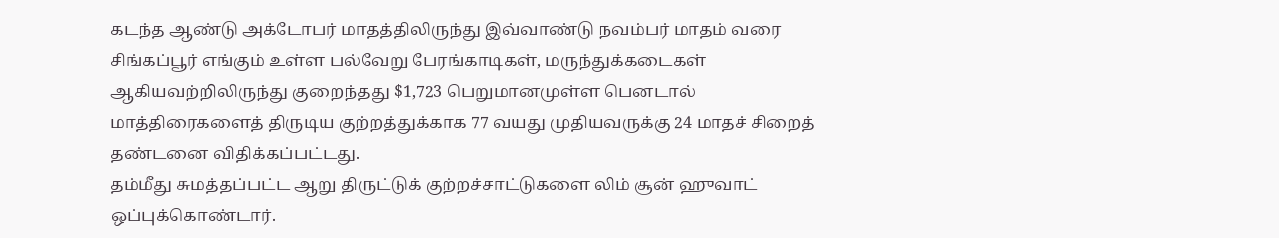கடந்த ஆண்டு அக்டோபர் மாதத்திலிருந்து இவ்வாண்டு நவம்பர் மாதம் வரை சிங்கப்பூர் எங்கும் உள்ள பல்வேறு பேரங்காடிகள், மருந்துக்கடைகள் ஆகியவற்றிலிருந்து குறைந்தது $1,723 பெறுமானமுள்ள பெனடால் மாத்திரைகளைத் திருடிய குற்றத்துக்காக 77 வயது முதியவருக்கு 24 மாதச் சிறைத் தண்டனை விதிக்கப்பட்டது.
தம்மீது சுமத்தப்பட்ட ஆறு திருட்டுக் குற்றச்சாட்டுகளை லிம் சூன் ஹுவாட் ஒப்புக்கொண்டார்.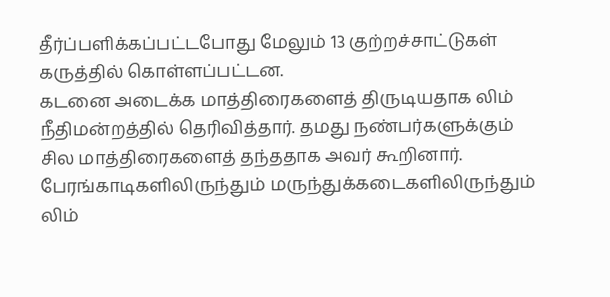தீர்ப்பளிக்கப்பட்டபோது மேலும் 13 குற்றச்சாட்டுகள் கருத்தில் கொள்ளப்பட்டன.
கடனை அடைக்க மாத்திரைகளைத் திருடியதாக லிம் நீதிமன்றத்தில் தெரிவித்தார். தமது நண்பர்களுக்கும் சில மாத்திரைகளைத் தந்ததாக அவர் கூறினார். பேரங்காடிகளிலிருந்தும் மருந்துக்கடைகளிலிருந்தும் லிம்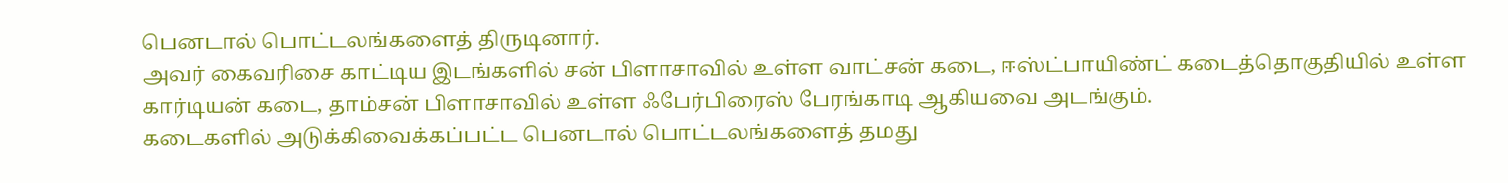பெனடால் பொட்டலங்களைத் திருடினார்.
அவர் கைவரிசை காட்டிய இடங்களில் சன் பிளாசாவில் உள்ள வாட்சன் கடை, ஈஸ்ட்பாயிண்ட் கடைத்தொகுதியில் உள்ள கார்டியன் கடை, தாம்சன் பிளாசாவில் உள்ள ஃபேர்பிரைஸ் பேரங்காடி ஆகியவை அடங்கும்.
கடைகளில் அடுக்கிவைக்கப்பட்ட பெனடால் பொட்டலங்களைத் தமது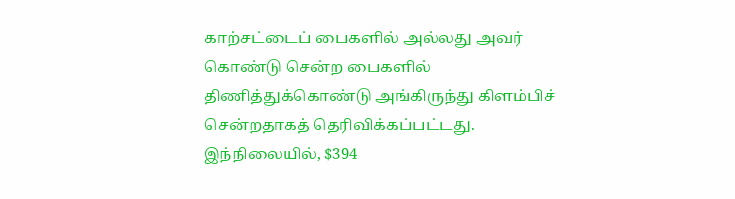காற்சட்டைப் பைகளில் அல்லது அவர் கொண்டு சென்ற பைகளில் திணித்துக்கொண்டு அங்கிருந்து கிளம்பிச் சென்றதாகத் தெரிவிக்கப்பட்டது.
இந்நிலையில், $394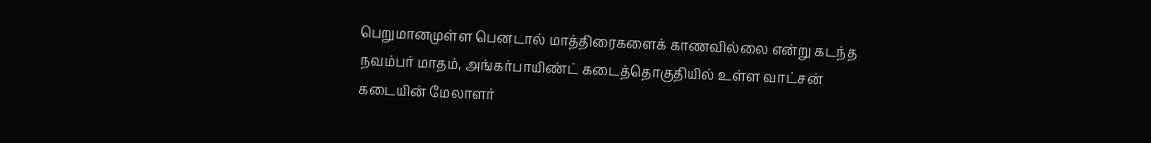பெறுமானமுள்ள பெனடால் மாத்திரைகளைக் காணவில்லை என்று கடந்த நவம்பர் மாதம், அங்கர்பாயிண்ட் கடைத்தொகுதியில் உள்ள வாட்சன் கடையின் மேலாளர்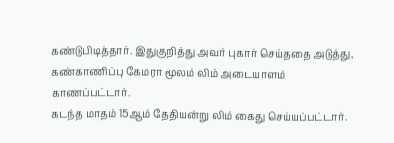கண்டுபிடித்தார். இதுகுறித்து அவர் புகார் செய்ததை அடுத்து, கண்காணிப்பு கேமரா மூலம் லிம் அடையாளம் காணப்பட்டார்.
கடந்த மாதம் 15ஆம் தேதியன்று லிம் கைது செய்யப்பட்டார்.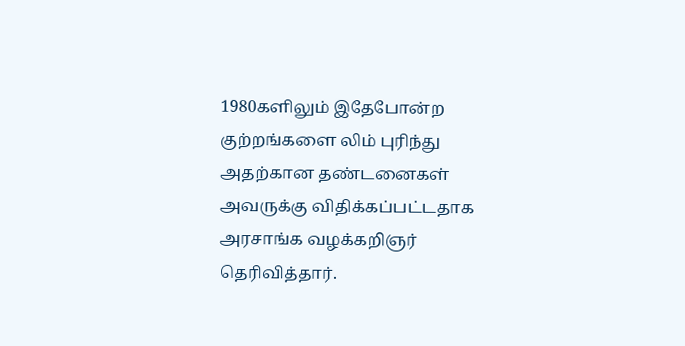1980களிலும் இதேபோன்ற குற்றங்களை லிம் புரிந்து அதற்கான தண்டனைகள் அவருக்கு விதிக்கப்பட்டதாக அரசாங்க வழக்கறிஞர் தெரிவித்தார்.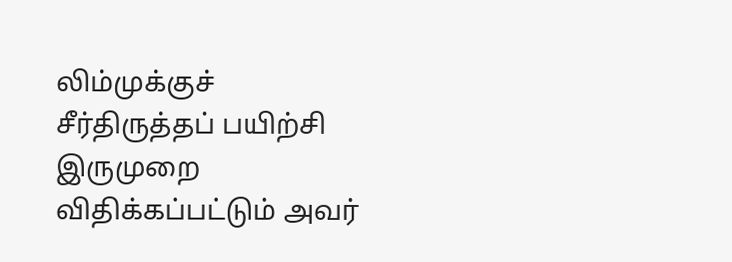லிம்முக்குச் சீர்திருத்தப் பயிற்சி இருமுறை விதிக்கப்பட்டும் அவர்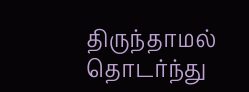திருந்தாமல் தொடர்ந்து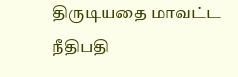திருடியதை மாவட்ட நீதிபதி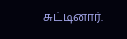சுட்டினார்.